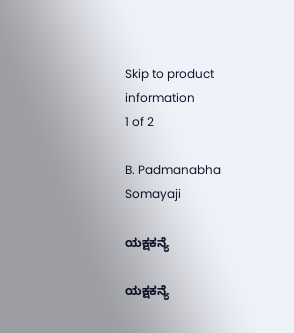Skip to product information
1 of 2

B. Padmanabha Somayaji

ಯಕ್ಷಕನ್ಯೆ

ಯಕ್ಷಕನ್ಯೆ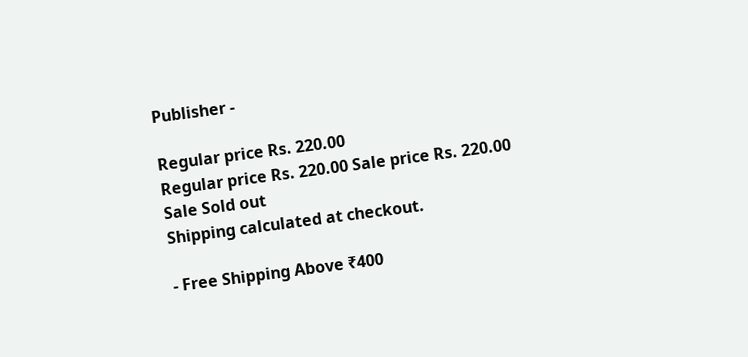Publisher -

Regular price Rs. 220.00
Regular price Rs. 220.00 Sale price Rs. 220.00
Sale Sold out
Shipping calculated at checkout.

- Free Shipping Above ₹400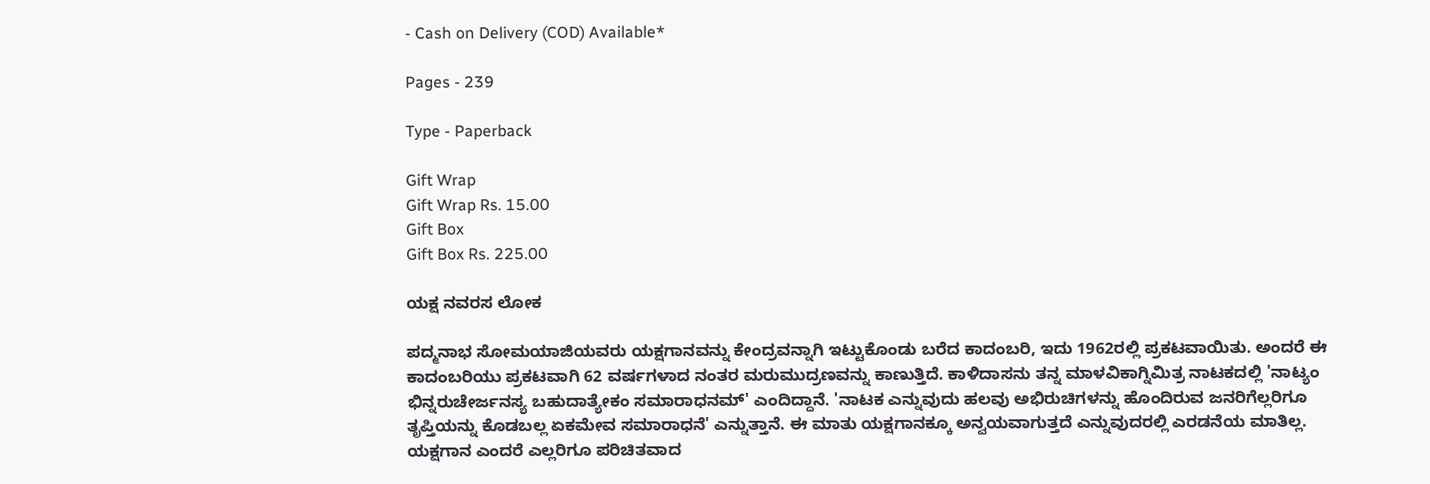- Cash on Delivery (COD) Available*

Pages - 239

Type - Paperback

Gift Wrap
Gift Wrap Rs. 15.00
Gift Box
Gift Box Rs. 225.00

ಯಕ್ಷ ನವರಸ ಲೋಕ

ಪದ್ಮನಾಭ ಸೋಮಯಾಜಿಯವರು ಯಕ್ಷಗಾನವನ್ನು ಕೇಂದ್ರವನ್ನಾಗಿ ಇಟ್ಟುಕೊಂಡು ಬರೆದ ಕಾದಂಬರಿ, ಇದು 1962ರಲ್ಲಿ ಪ್ರಕಟವಾಯಿತು. ಅಂದರೆ ಈ ಕಾದಂಬರಿಯು ಪ್ರಕಟವಾಗಿ 62 ವರ್ಷಗಳಾದ ನಂತರ ಮರುಮುದ್ರಣವನ್ನು ಕಾಣುತ್ತಿದೆ. ಕಾಳಿದಾಸನು ತನ್ನ ಮಾಳವಿಕಾಗ್ನಿಮಿತ್ರ ನಾಟಕದಲ್ಲಿ 'ನಾಟ್ಯಂ ಭಿನ್ನರುಚೇರ್ಜನಸ್ಯ ಬಹುದಾತ್ಯೇಕಂ ಸಮಾರಾಧನಮ್' ಎಂದಿದ್ದಾನೆ. 'ನಾಟಕ ಎನ್ನುವುದು ಹಲವು ಅಭಿರುಚಿಗಳನ್ನು ಹೊಂದಿರುವ ಜನರಿಗೆಲ್ಲರಿಗೂ ತೃಪ್ತಿಯನ್ನು ಕೊಡಬಲ್ಲ ಏಕಮೇವ ಸಮಾರಾಧನೆ' ಎನ್ನುತ್ತಾನೆ. ಈ ಮಾತು ಯಕ್ಷಗಾನಕ್ಕೂ ಅನ್ವಯವಾಗುತ್ತದೆ ಎನ್ನುವುದರಲ್ಲಿ ಎರಡನೆಯ ಮಾತಿಲ್ಲ. ಯಕ್ಷಗಾನ ಎಂದರೆ ಎಲ್ಲರಿಗೂ ಪರಿಚಿತವಾದ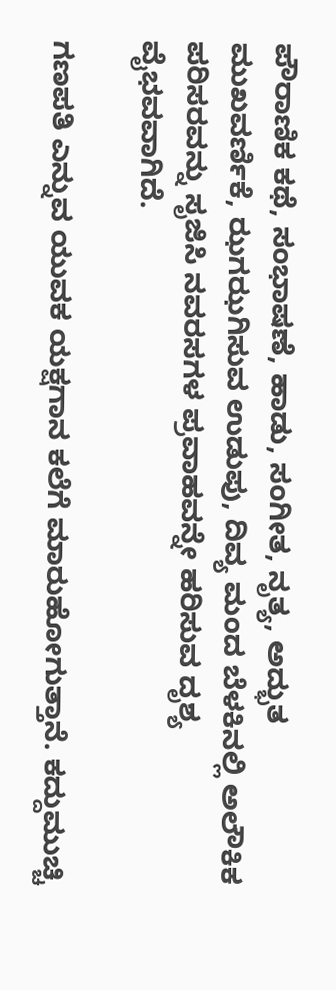ಪೌರಾಣಿಕ ಕಥೆ, ಸಂಭಾಷಣೆ, ಹಾಡು, ಸಂಗೀತ, ನೃತ್ಯ, ಅದ್ಭುತ ಮುಖವರ್ಣಿಕೆ, ಝಗಝಗಿಸುವ ಉಡುಪು, ದಿವ್ಯ ಮಂದ ಬೆಳಕಿನಲ್ಲಿ ಅಲೌಕಿಕ ಪರಿಸರವನ್ನು ಸೃಜಿಸಿ ನವರಸಗಳ ಪ್ರವಾಹವನ್ನೇ ಹರಿಸುವ ದೃಶ್ಯ ವೈಭವವಾಗಿದೆ.

ಗಣಪತಿ ಎನ್ನುವ ಯುವಕ ಯಕ್ಷಗಾನ ಕಲೆಗೆ ಮಾರುಹೋಗುತ್ತಾನೆ. ಕದ್ದುಮುಚ್ಚಿ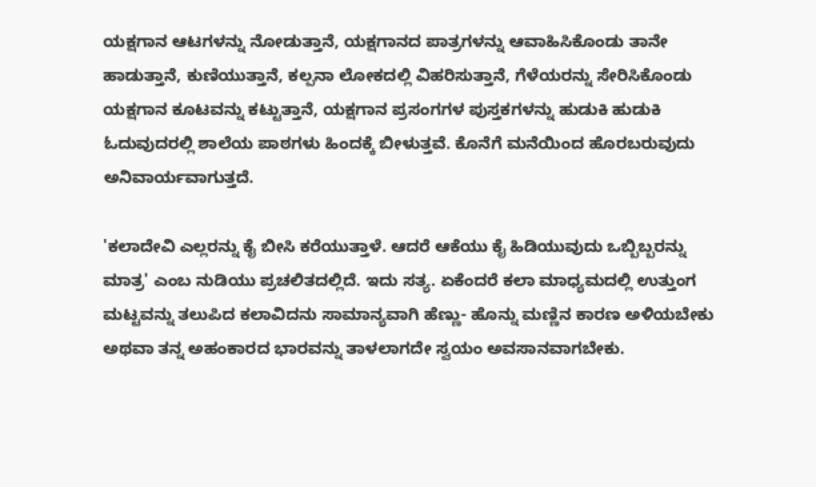ಯಕ್ಷಗಾನ ಆಟಗಳನ್ನು ನೋಡುತ್ತಾನೆ, ಯಕ್ಷಗಾನದ ಪಾತ್ರಗಳನ್ನು ಆವಾಹಿಸಿಕೊಂಡು ತಾನೇ ಹಾಡುತ್ತಾನೆ, ಕುಣಿಯುತ್ತಾನೆ, ಕಲ್ಪನಾ ಲೋಕದಲ್ಲಿ ವಿಹರಿಸುತ್ತಾನೆ, ಗೆಳೆಯರನ್ನು ಸೇರಿಸಿಕೊಂಡು ಯಕ್ಷಗಾನ ಕೂಟವನ್ನು ಕಟ್ಟುತ್ತಾನೆ, ಯಕ್ಷಗಾನ ಪ್ರಸಂಗಗಳ ಪುಸ್ತಕಗಳನ್ನು ಹುಡುಕಿ ಹುಡುಕಿ ಓದುವುದರಲ್ಲಿ ಶಾಲೆಯ ಪಾಠಗಳು ಹಿಂದಕ್ಕೆ ಬೀಳುತ್ತವೆ. ಕೊನೆಗೆ ಮನೆಯಿಂದ ಹೊರಬರುವುದು ಅನಿವಾರ್ಯವಾಗುತ್ತದೆ.

'ಕಲಾದೇವಿ ಎಲ್ಲರನ್ನು ಕೈ ಬೀಸಿ ಕರೆಯುತ್ತಾಳೆ. ಆದರೆ ಆಕೆಯು ಕೈ ಹಿಡಿಯುವುದು ಒಬ್ಬಿಬ್ಬರನ್ನು ಮಾತ್ರ' ಎಂಬ ನುಡಿಯು ಪ್ರಚಲಿತದಲ್ಲಿದೆ. ಇದು ಸತ್ಯ. ಏಕೆಂದರೆ ಕಲಾ ಮಾಧ್ಯಮದಲ್ಲಿ ಉತ್ತುಂಗ ಮಟ್ಟವನ್ನು ತಲುಪಿದ ಕಲಾವಿದನು ಸಾಮಾನ್ಯವಾಗಿ ಹೆಣ್ಣು- ಹೊನ್ನು ಮಣ್ಣಿನ ಕಾರಣ ಅಳಿಯಬೇಕು ಅಥವಾ ತನ್ನ ಅಹಂಕಾರದ ಭಾರವನ್ನು ತಾಳಲಾಗದೇ ಸ್ವಯಂ ಅವಸಾನವಾಗಬೇಕು.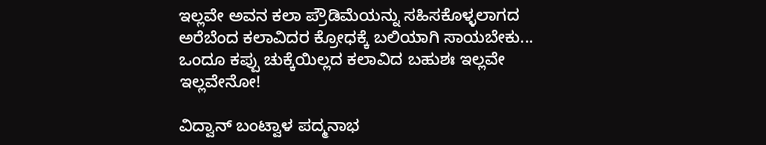ಇಲ್ಲವೇ ಅವನ ಕಲಾ ಪ್ರೌಡಿಮೆಯನ್ನು ಸಹಿಸಕೊಳ್ಳಲಾಗದ ಅರೆಬೆಂದ ಕಲಾವಿದರ ಕ್ರೋಧಕ್ಕೆ ಬಲಿಯಾಗಿ ಸಾಯಬೇಕು... ಒಂದೂ ಕಪ್ಪು ಚುಕ್ಕೆಯಿಲ್ಲದ ಕಲಾವಿದ ಬಹುಶಃ ಇಲ್ಲವೇ ಇಲ್ಲವೇನೋ!

ವಿದ್ವಾನ್ ಬಂಟ್ವಾಳ ಪದ್ಮನಾಭ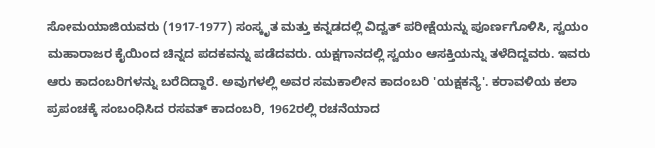ಸೋಮಯಾಜಿಯವರು (1917-1977) ಸಂಸ್ಕೃತ ಮತ್ತು ಕನ್ನಡದಲ್ಲಿ ವಿದ್ವತ್ ಪರೀಕ್ಷೆಯನ್ನು ಪೂರ್ಣಗೊಳಿಸಿ, ಸ್ವಯಂ ಮಹಾರಾಜರ ಕೈಯಿಂದ ಚಿನ್ನದ ಪದಕವನ್ನು ಪಡೆದವರು. ಯಕ್ಷಗಾನದಲ್ಲಿ ಸ್ವಯಂ ಆಸಕ್ತಿಯನ್ನು ತಳೆದಿದ್ದವರು. ಇವರು ಆರು ಕಾದಂಬರಿಗಳನ್ನು ಬರೆದಿದ್ದಾರೆ. ಅವುಗಳಲ್ಲಿ ಅವರ ಸಮಕಾಲೀನ ಕಾದಂಬರಿ 'ಯಕ್ಷಕನ್ಯೆ'. ಕರಾವಳಿಯ ಕಲಾ ಪ್ರಪಂಚಕ್ಕೆ ಸಂಬಂಧಿಸಿದ ರಸವತ್ ಕಾದಂಬರಿ, 1962ರಲ್ಲಿ ರಚನೆಯಾದ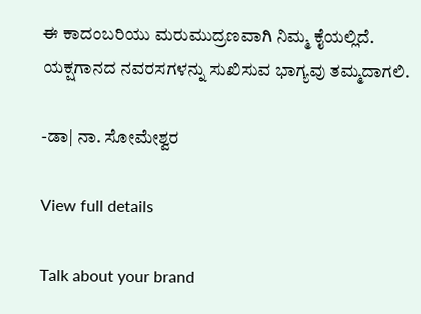ಈ ಕಾದಂಬರಿಯು ಮರುಮುದ್ರಣವಾಗಿ ನಿಮ್ಮ ಕೈಯಲ್ಲಿದೆ. ಯಕ್ಷಗಾನದ ನವರಸಗಳನ್ನು ಸುಖಿಸುವ ಭಾಗ್ಯವು ತಮ್ಮದಾಗಲಿ.

-ಡಾ| ನಾ. ಸೋಮೇಶ್ವರ

View full details

Talk about your brand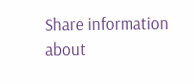Share information about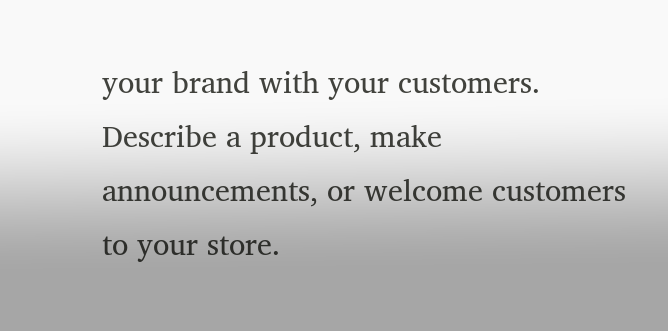your brand with your customers. Describe a product, make announcements, or welcome customers to your store.